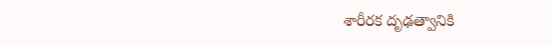శారీరక దృఢత్వానికి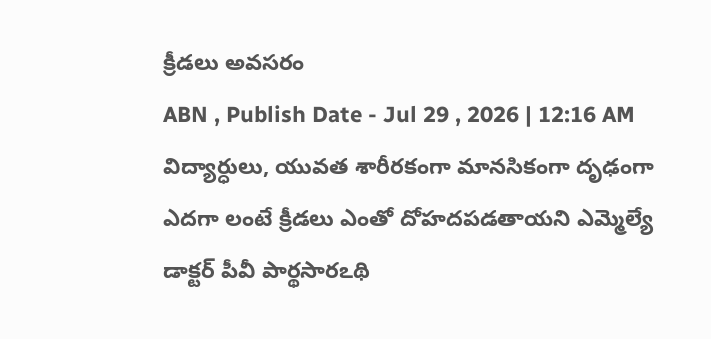క్రీడలు అవసరం
ABN , Publish Date - Jul 29 , 2026 | 12:16 AM
విద్యార్ధులు, యువత శారీరకంగా మానసికంగా దృఢంగా ఎదగా లంటే క్రీడలు ఎంతో దోహదపడతాయని ఎమ్మెల్యే డాక్టర్ పీవీ పార్థసారఽథి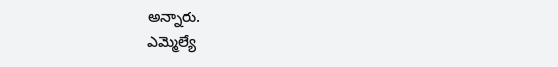అన్నారు.
ఎమ్మెల్యే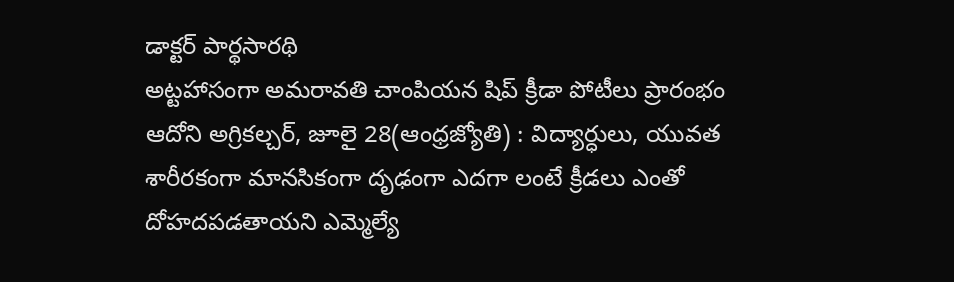డాక్టర్ పార్థసారథి
అట్టహాసంగా అమరావతి చాంపియన షిప్ క్రీడా పోటీలు ప్రారంభం
ఆదోని అగ్రికల్చర్, జూలై 28(ఆంధ్రజ్యోతి) : విద్యార్ధులు, యువత శారీరకంగా మానసికంగా దృఢంగా ఎదగా లంటే క్రీడలు ఎంతో దోహదపడతాయని ఎమ్మెల్యే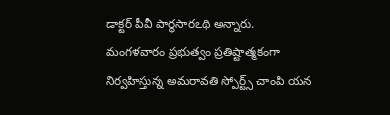డాక్టర్ పీవీ పార్థసారఽథి అన్నారు. మంగళవారం ప్రభుత్వం ప్రతిష్టాత్మకంగా నిర్వహిస్తున్న అమరావతి స్పోర్ట్స్ చాంపి యన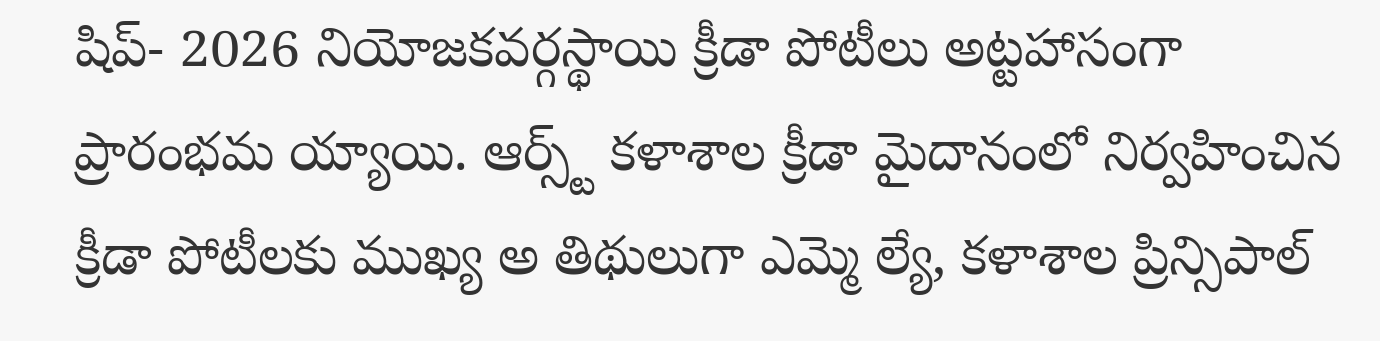షిప్- 2026 నియోజకవర్గస్థాయి క్రీడా పోటీలు అట్టహాసంగా ప్రారంభమ య్యాయి. ఆర్స్ట్ కళాశాల క్రీడా మైదానంలో నిర్వహించిన క్రీడా పోటీలకు ముఖ్య అ తిథులుగా ఎమ్మె ల్యే, కళాశాల ప్రిన్సిపాల్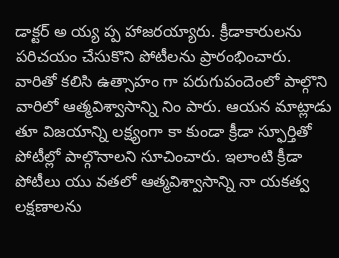డాక్టర్ అ య్య ప్ప హాజరయ్యారు. క్రీడాకారులను పరిచయం చేసుకొని పోటీలను ప్రారంభించారు. వారితో కలిసి ఉత్సాహం గా పరుగుపందెంలో పాల్గొని వారిలో ఆత్మవిశ్వాసాన్ని నిం పారు. ఆయన మాట్లాడు తూ విజయాన్ని లక్ష్యంగా కా కుండా క్రీడా స్ఫూర్తితో పోటీల్లో పాల్గొనాలని సూచించారు. ఇలాంటి క్రీడా పోటీలు యు వతలో ఆత్మవిశ్వాసాన్ని నా యకత్వ లక్షణాలను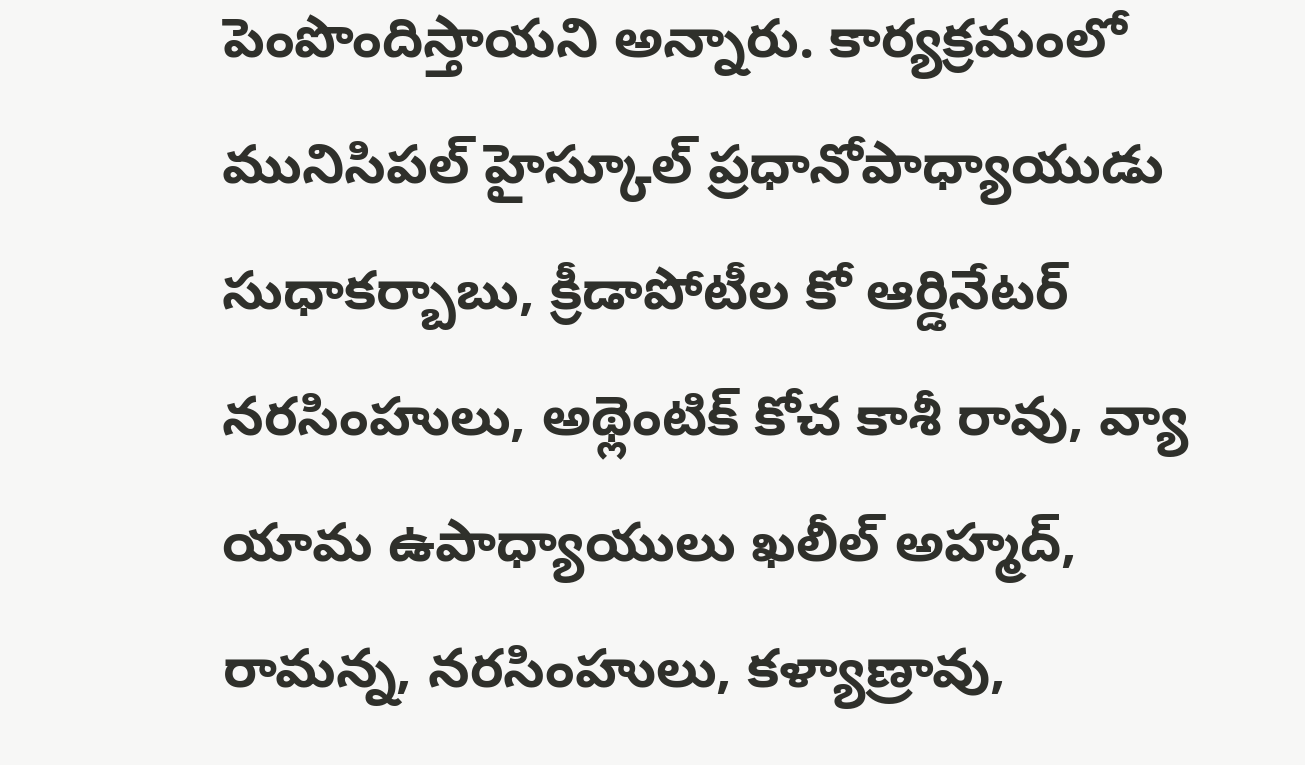పెంపొందిస్తాయని అన్నారు. కార్యక్రమంలో మునిసిపల్ హైస్కూల్ ప్రధానోపాధ్యాయుడు సుధాకర్బాబు, క్రీడాపోటీల కో ఆర్డినేటర్ నరసింహులు, అథ్లెంటిక్ కోచ కాశీ రావు, వ్యా యామ ఉపాధ్యాయులు ఖలీల్ అహ్మద్, రామన్న, నరసింహులు, కళ్యాణ్రావు,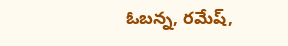ఓబన్న, రమేష్,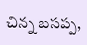చిన్న బసప్ప,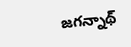జగన్నాథ్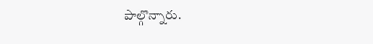పాల్గొన్నారు.